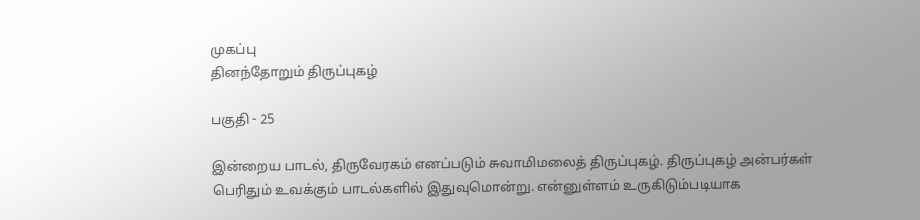முகப்பு
தினந்தோறும் திருப்புகழ்

பகுதி - 25

இன்றைய பாடல், திருவேரகம் எனப்படும் சுவாமிமலைத் திருப்புகழ். திருப்புகழ் அன்பர்கள் பெரிதும் உவக்கும் பாடல்களில் இதுவுமொன்று. என்னுள்ளம் உருகிடும்படியாக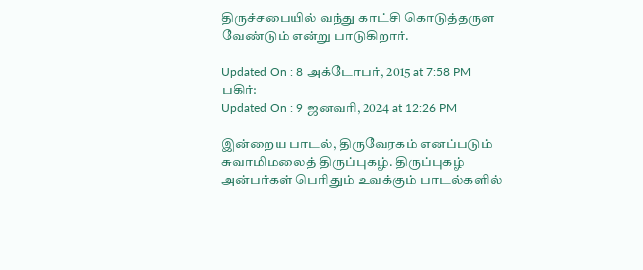திருச்சபையில் வந்து காட்சி கொடுத்தருள வேண்டும் என்று பாடுகிறார்.

Updated On : 8 அக்டோபர், 2015 at 7:58 PM
பகிர்:
Updated On : 9 ஜனவரி, 2024 at 12:26 PM

இன்றைய பாடல், திருவேரகம் எனப்படும் சுவாமிமலைத் திருப்புகழ். திருப்புகழ் அன்பர்கள் பெரிதும் உவக்கும் பாடல்களில்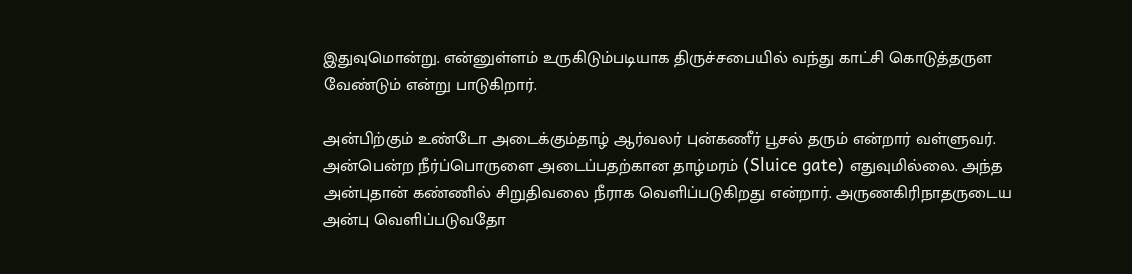இதுவுமொன்று. என்னுள்ளம் உருகிடும்படியாக திருச்சபையில் வந்து காட்சி கொடுத்தருள வேண்டும் என்று பாடுகிறார்.

அன்பிற்கும் உண்டோ அடைக்கும்தாழ் ஆர்வலர் புன்கணீர் பூசல் தரும் என்றார் வள்ளுவர். அன்பென்ற நீர்ப்பொருளை அடைப்பதற்கான தாழ்மரம் (Sluice gate) எதுவுமில்லை. அந்த அன்புதான் கண்ணில் சிறுதிவலை நீராக வெளிப்படுகிறது என்றார். அருணகிரிநாதருடைய அன்பு வெளிப்படுவதோ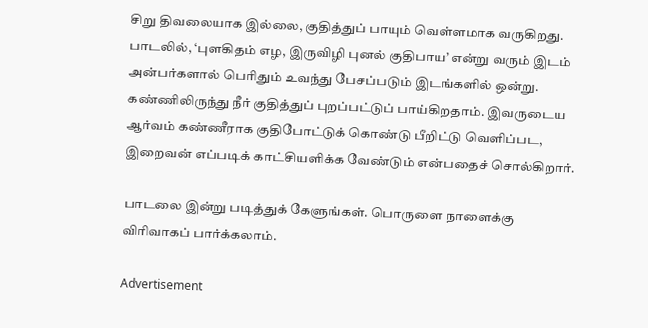சிறு திவலையாக இல்லை, குதித்துப் பாயும் வெள்ளமாக வருகிறது. பாடலில், ‘புளகிதம் எழ, இருவிழி புனல் குதிபாய’ என்று வரும் இடம் அன்பர்களால் பெரிதும் உவந்து பேசப்படும் இடங்களில் ஒன்று. கண்ணிலிருந்து நீர் குதித்துப் புறப்பட்டுப் பாய்கிறதாம். இவருடைய ஆர்வம் கண்ணீராக குதிபோட்டுக் கொண்டு பீறிட்டு வெளிப்பட, இறைவன் எப்படிக் காட்சியளிக்க வேண்டும் என்பதைச் சொல்கிறார்.

பாடலை இன்று படித்துக் கேளுங்கள். பொருளை நாளைக்கு விரிவாகப் பார்க்கலாம்.

Advertisement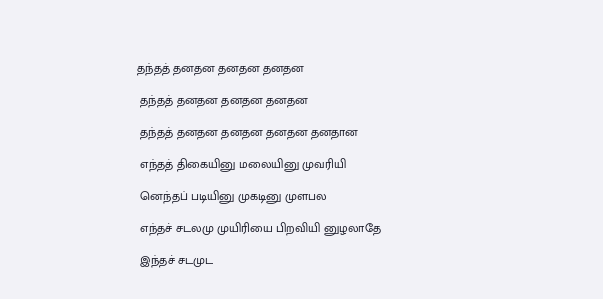தந்தத் தனதன தனதன தனதன

 தந்தத் தனதன தனதன தனதன

 தந்தத் தனதன தனதன தனதன தனதான

 எந்தத் திகையினு மலையினு முவரியி

 னெந்தப் படியினு முகடினு முளபல

 எந்தச் சடலமு முயிரியை பிறவியி னுழலாதே

 இந்தச் சடமுட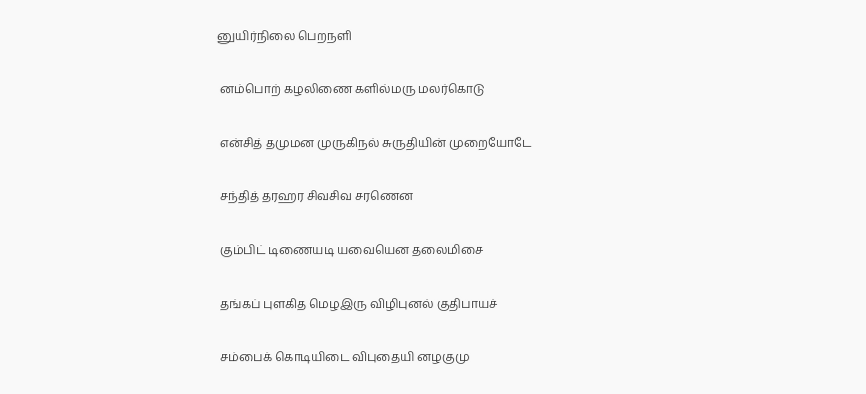னுயிர்நிலை பெறநளி

 னம்பொற் கழலிணை களில்மரு மலர்கொடு

 என்சித் தமுமன முருகிநல் சுருதியின் முறையோடே

 சந்தித் தரஹர சிவசிவ சரணென

 கும்பிட் டிணையடி யவையென தலைமிசை

 தங்கப் புளகித மெழஇரு விழிபுனல் குதிபாயச்

 சம்பைக் கொடியிடை விபுதையி னழகுமு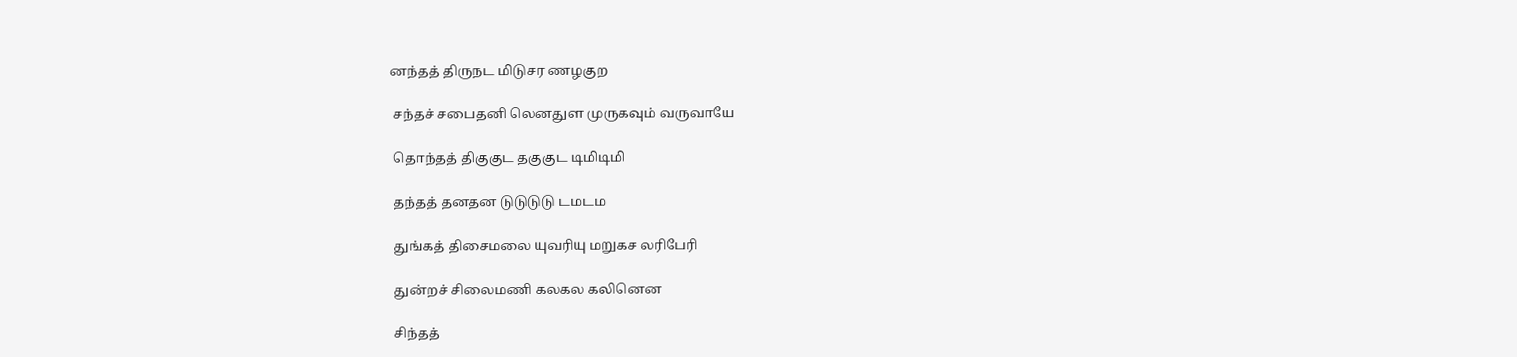னந்தத் திருநட மிடுசர ணழகுற

 சந்தச் சபைதனி லெனதுள முருகவும் வருவாயே

 தொந்தத் திகுகுட தகுகுட டிமிடிமி

 தந்தத் தனதன டுடுடுடு டமடம

 துங்கத் திசைமலை யுவரியு மறுகச லரிபேரி

 துன்றச் சிலைமணி கலகல கலினென

 சிந்தத்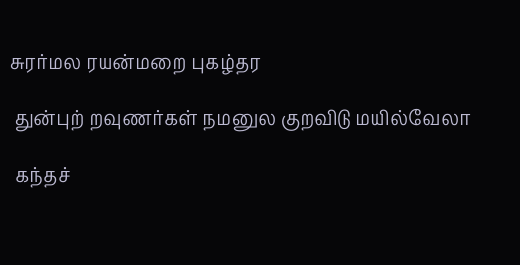சுரர்மல ரயன்மறை புகழ்தர

 துன்புற் றவுணர்கள் நமனுல குறவிடு மயில்வேலா

 கந்தச்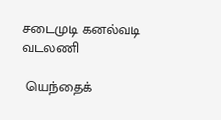சடைமுடி கனல்வடி வடலணி

 யெந்தைக்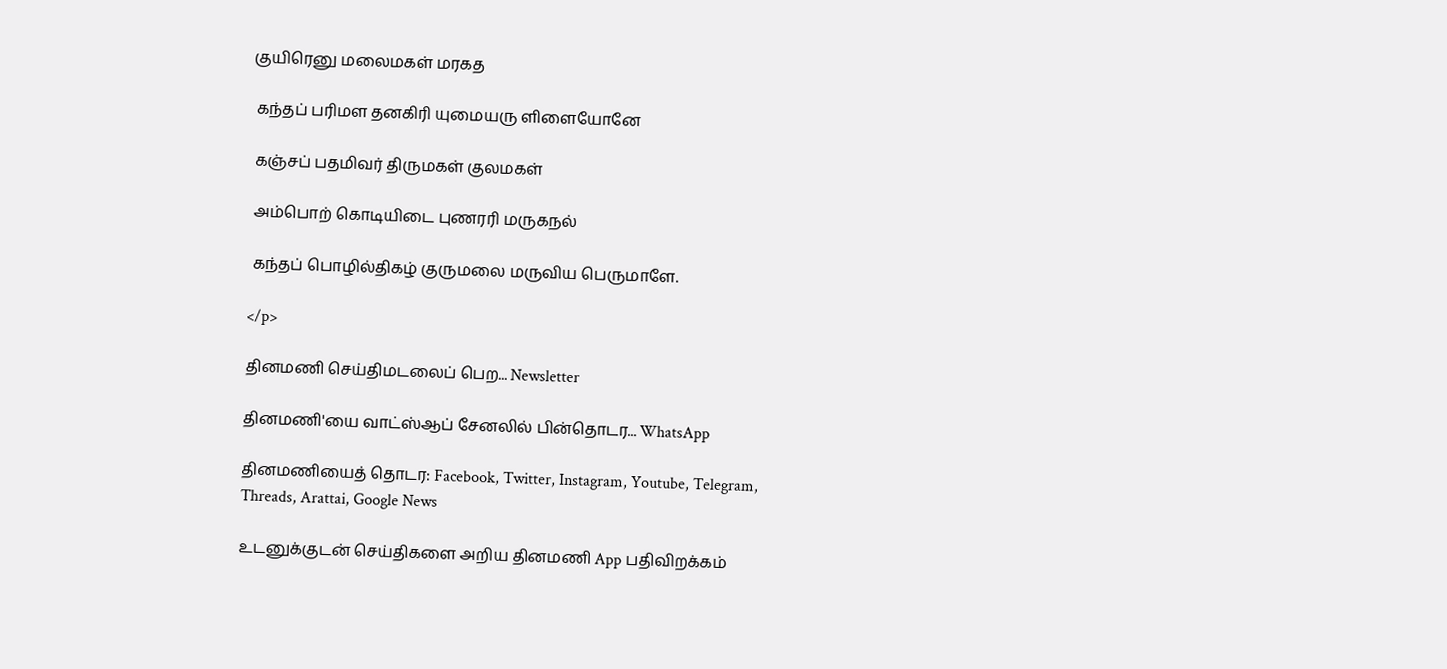குயிரெனு மலைமகள் மரகத

 கந்தப் பரிமள தனகிரி யுமையரு ளிளையோனே

 கஞ்சப் பதமிவர் திருமகள் குலமகள்

 அம்பொற் கொடியிடை புணரரி மருகநல்

 கந்தப் பொழில்திகழ் குருமலை மருவிய பெருமாளே.

</p>

தினமணி செய்திமடலைப் பெற... Newsletter

தினமணி'யை வாட்ஸ்ஆப் சேனலில் பின்தொடர... WhatsApp

தினமணியைத் தொடர: Facebook, Twitter, Instagram, Youtube, Telegram, Threads, Arattai, Google News

உடனுக்குடன் செய்திகளை அறிய தினமணி App பதிவிறக்கம்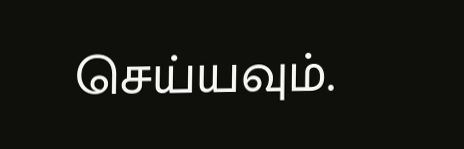செய்யவும்.